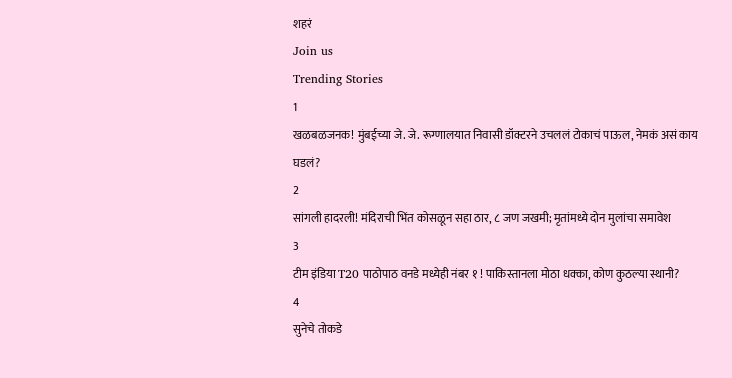शहरं
Join us
Trending Stories
1
खळबळजनक! मुंबईच्या जे. जे. रूग्णालयात निवासी डॉक्टरने उचललं टोकाचं पाऊल, नेमकं असं काय घडलं?
2
सांगली हादरली! मंदिराची भिंत कोसळून सहा ठार, ८ जण जखमी; मृतांमध्ये दोन मुलांचा समावेश
3
टीम इंडिया T20 पाठोपाठ वनडे मध्येही नंबर १ ! पाकिस्तानला मोठा धक्का, कोण कुठल्या स्थानी?
4
सुनेचे तोकडे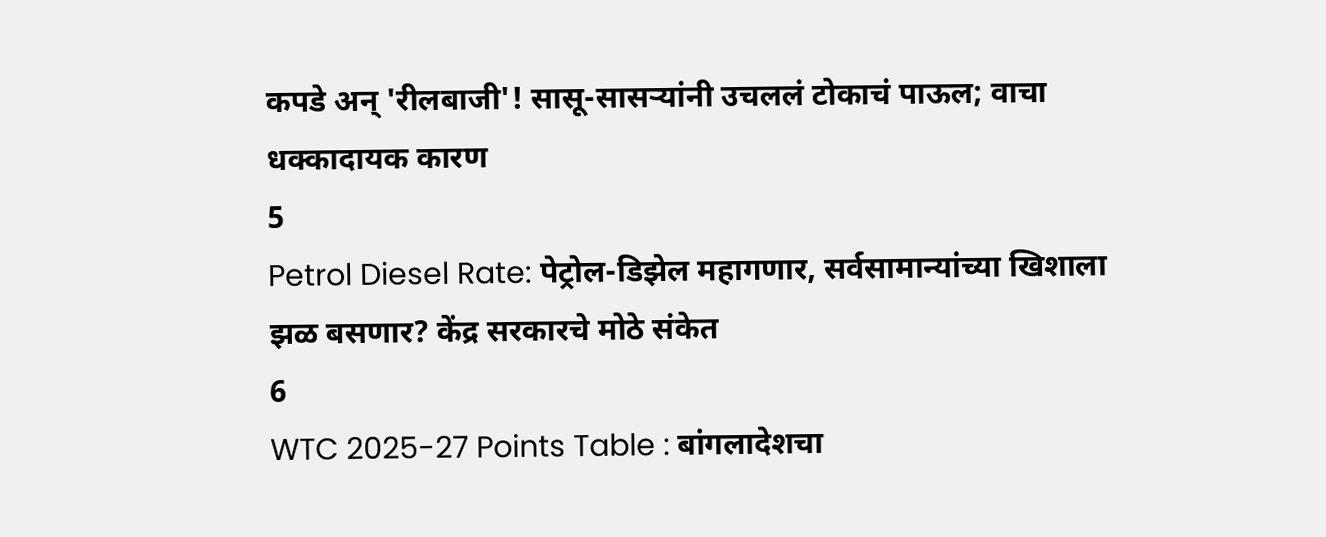कपडे अन् 'रीलबाजी'! सासू-सासऱ्यांनी उचललं टोकाचं पाऊल; वाचा धक्कादायक कारण
5
Petrol Diesel Rate: पेट्रोल-डिझेल महागणार, सर्वसामान्यांच्या खिशाला झळ बसणार? केंद्र सरकारचे मोठे संकेत
6
WTC 2025-27 Points Table : बांगलादेशचा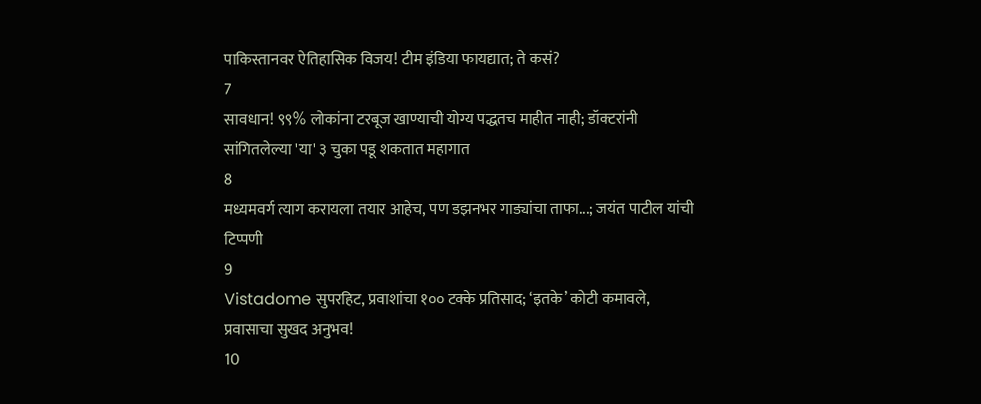पाकिस्तानवर ऐतिहासिक विजय! टीम इंडिया फायद्यात; ते कसं?
7
सावधान! ९९% लोकांना टरबूज खाण्याची योग्य पद्धतच माहीत नाही; डॉक्टरांनी सांगितलेल्या 'या' ३ चुका पडू शकतात महागात
8
मध्यमवर्ग त्याग करायला तयार आहेच, पण डझनभर गाड्यांचा ताफा...; जयंत पाटील यांची टिप्पणी
9
Vistadome सुपरहिट, प्रवाशांचा १०० टक्के प्रतिसाद; ‘इतके’ कोटी कमावले, प्रवासाचा सुखद अनुभव!
10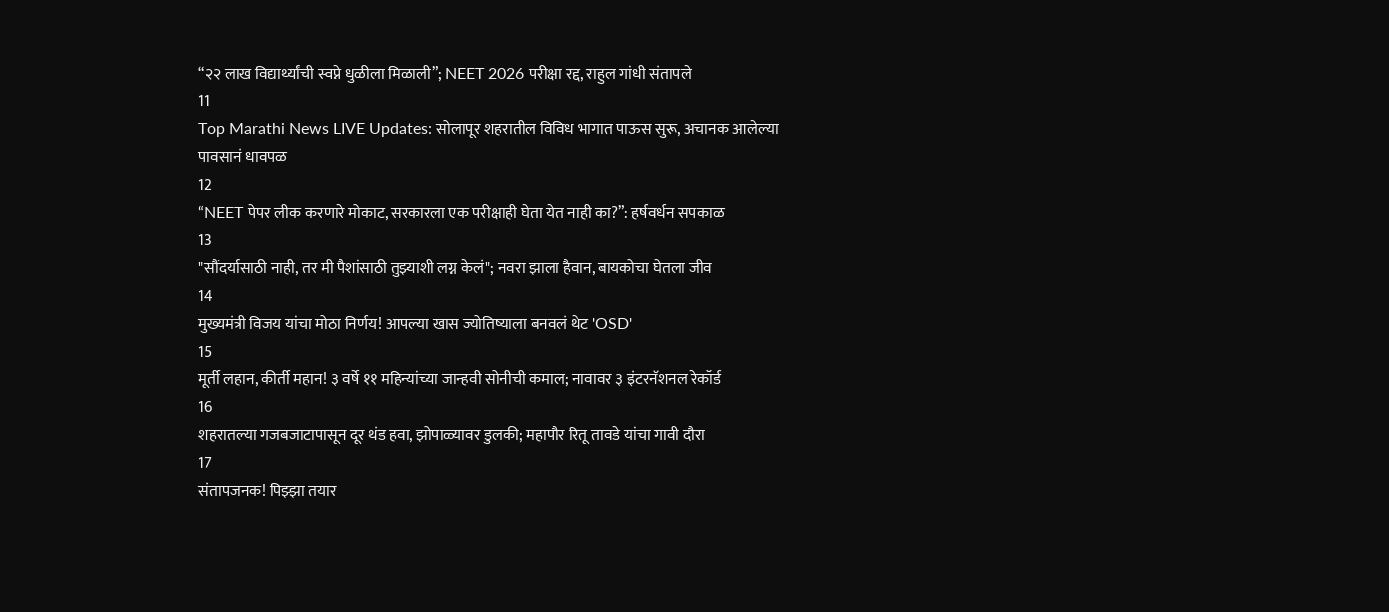“२२ लाख विद्यार्थ्यांची स्वप्ने धुळीला मिळाली”; NEET 2026 परीक्षा रद्द, राहुल गांधी संतापले
11
Top Marathi News LIVE Updates: सोलापूर शहरातील विविध भागात पाऊस सुरू, अचानक आलेल्या पावसानं धावपळ
12
“NEET पेपर लीक करणारे मोकाट, सरकारला एक परीक्षाही घेता येत नाही का?”: हर्षवर्धन सपकाळ
13
"सौंदर्यासाठी नाही, तर मी पैशांसाठी तुझ्याशी लग्न केलं"; नवरा झाला हैवान, बायकोचा घेतला जीव
14
मुख्यमंत्री विजय यांचा मोठा निर्णय! आपल्या खास ज्योतिष्याला बनवलं थेट 'OSD'
15
मूर्ती लहान, कीर्ती महान! ३ वर्षे ११ महिन्यांच्या जान्हवी सोनीची कमाल; नावावर ३ इंटरनॅशनल रेकॉर्ड
16
शहरातल्या गजबजाटापासून दूर थंड हवा, झोपाळ्यावर डुलकी; महापौर रितू तावडे यांचा गावी दौरा
17
संतापजनक! पिझ्झा तयार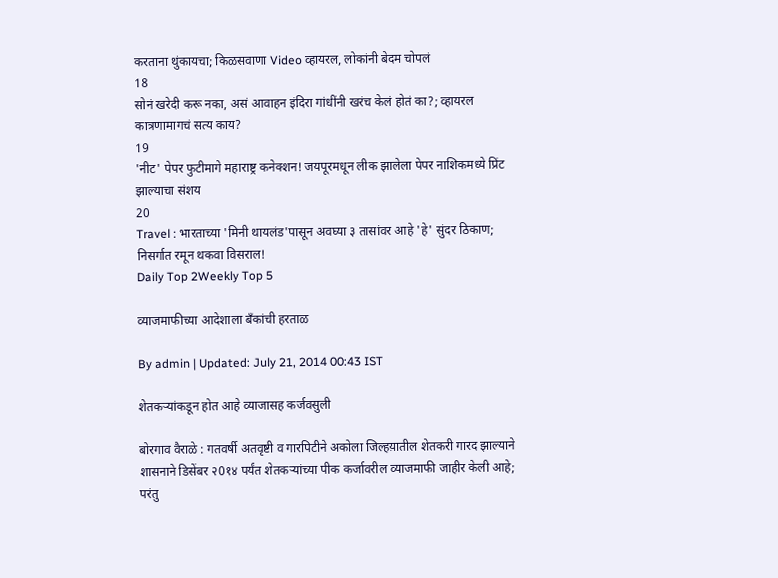करताना थुंकायचा; किळसवाणा Video व्हायरल, लोकांनी बेदम चोपलं
18
सोनं खरेदी करू नका, असं आवाहन इंदिरा गांधींनी खरंच केलं होतं का?; व्हायरल कात्रणामागचं सत्य काय?
19
'नीट' पेपर फुटीमागे महाराष्ट्र कनेक्शन! जयपूरमधून लीक झालेला पेपर नाशिकमध्ये प्रिंट झाल्याचा संशय
20
Travel : भारताच्या 'मिनी थायलंड'पासून अवघ्या ३ तासांवर आहे 'हे' सुंदर ठिकाण; निसर्गात रमून थकवा विसराल!
Daily Top 2Weekly Top 5

व्याजमाफीच्या आदेशाला बँकांची हरताळ

By admin | Updated: July 21, 2014 00:43 IST

शेतकर्‍यांकडून होत आहे व्याजासह कर्जवसुली

बोरगाव वैराळे : गतवर्षी अतवृष्टी व गारपिटीने अकोला जिल्हय़ातील शेतकरी गारद झाल्याने शासनाने डिसेंबर २0१४ पर्यंत शेतकर्‍यांच्या पीक कर्जावरील व्याजमाफी जाहीर केली आहे; परंतु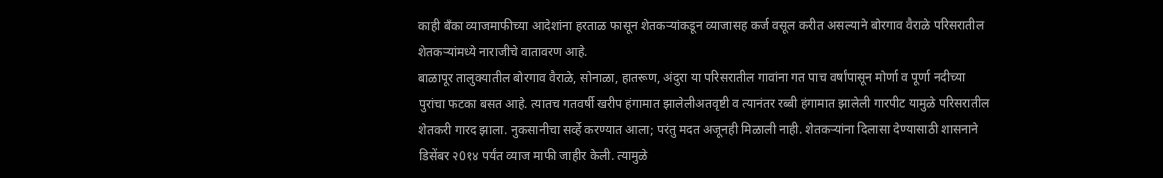काही बँका व्याजमाफीच्या आदेशांना हरताळ फासून शेतकर्‍यांकडून व्याजासह कर्ज वसूल करीत असल्याने बोरगाव वैराळे परिसरातील शेतकर्‍यांमध्ये नाराजीचे वातावरण आहे.
बाळापूर तालुक्यातील बोरगाव वैराळे, सोनाळा, हातरूण, अंदुरा या परिसरातील गावांना गत पाच वर्षांपासून मोर्णा व पूर्णा नदीच्या पुरांचा फटका बसत आहे. त्यातच गतवर्षी खरीप हंगामात झालेलीअतवृष्टी व त्यानंतर रब्बी हंगामात झालेली गारपीट यामुळे परिसरातील शेतकरी गारद झाला. नुकसानीचा सर्व्हे करण्यात आला; परंतु मदत अजूनही मिळाली नाही. शेतकर्‍यांना दिलासा देण्यासाठी शासनाने डिसेंबर २0१४ पर्यंत व्याज माफी जाहीर केली. त्यामुळे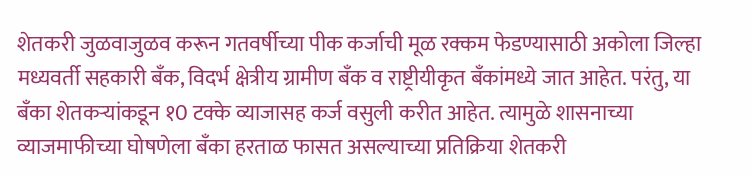शेतकरी जुळवाजुळव करून गतवर्षीच्या पीक कर्जाची मूळ रक्कम फेडण्यासाठी अकोला जिल्हा मध्यवर्ती सहकारी बँक, विदर्भ क्षेत्रीय ग्रामीण बँक व राष्ट्रीयीकृत बँकांमध्ये जात आहेत. परंतु, या बँका शेतकर्‍यांकडून १0 टक्के व्याजासह कर्ज वसुली करीत आहेत. त्यामुळे शासनाच्या व्याजमाफीच्या घोषणेला बँका हरताळ फासत असल्याच्या प्रतिक्रिया शेतकरी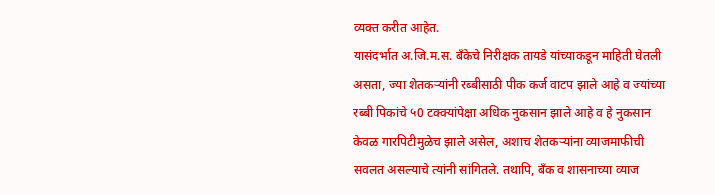व्यक्त करीत आहेत.
यासंदर्भात अ.जि.म.स. बँकेचे निरीक्षक तायडे यांच्याकडून माहिती घेतली असता, ज्या शेतकर्‍यांनी रब्बीसाठी पीक कर्ज वाटप झाले आहे व ज्यांच्या रब्बी पिकांचे ५0 टक्क्यांपेक्षा अधिक नुकसान झाले आहे व हे नुकसान केवळ गारपिटीमुळेच झाले असेल, अशाच शेतकर्‍यांना व्याजमाफीची सवलत असल्याचे त्यांनी सांगितले. तथापि, बँक व शासनाच्या व्याज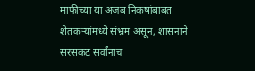माफीच्या या अजब निकषांबाबत शेतकर्‍यांमध्ये संभ्रम असून, शासनाने सरसकट सर्वांनाच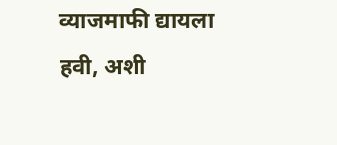व्याजमाफी द्यायला हवी, अशी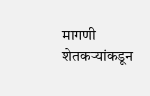मागणी शेतकर्‍यांकडून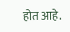होत आहे.